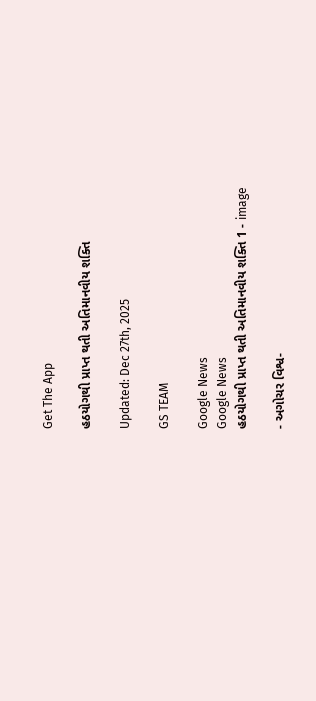Get The App

હઠયોગથી પ્રાપ્ત થતી અતિમાનવીય શક્તિ

Updated: Dec 27th, 2025

GS TEAM

Google News
Google News
હઠયોગથી પ્રાપ્ત થતી અતિમાનવીય શક્તિ 1 - image

- અગોચર વિશ્વ-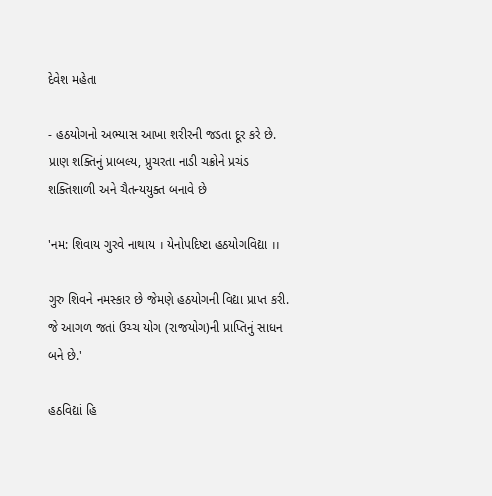દેવેશ મહેતા

- હઠયોગનો અભ્યાસ આખા શરીરની જડતા દૂર કરે છે. પ્રાણ શક્તિનું પ્રાબલ્ય, પ્રુચરતા નાડી ચક્રોને પ્રચંડ શક્તિશાળી અને ચૈતન્યયુક્ત બનાવે છે

'નમ: શિવાય ગુરવે નાથાય । યેનોપદિષ્ટા હઠયોગવિદ્યા ।।

ગુરુ શિવને નમસ્કાર છે જેમણે હઠયોગની વિદ્યા પ્રાપ્ત કરી. જે આગળ જતાં ઉચ્ચ યોગ (રાજયોગ)ની પ્રાપ્તિનું સાધન બને છે.'

હઠવિદ્યાં હિ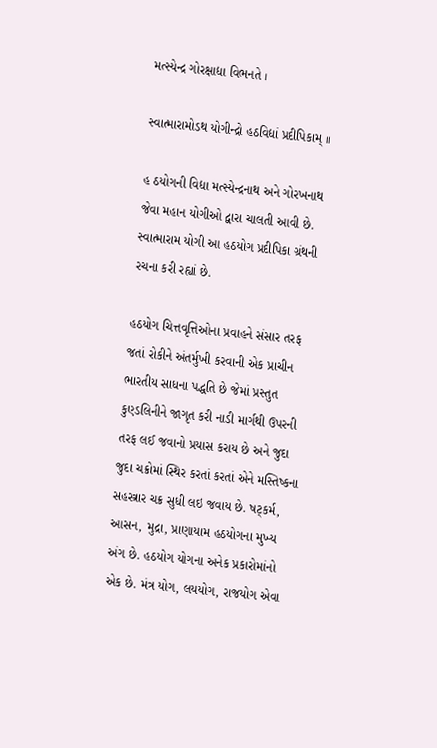મત્સ્યેન્દ્ર ગોરક્ષાદ્યા વિભનતે ।

સ્વાત્મારામોડથ યોગીન્દ્રો હઠવિદ્યાં પ્રદીપિકામ્ ।।

હ ઠયોગની વિદ્યા મત્સ્યેન્દ્રનાથ અને ગોરખનાથ જેવા મહાન યોગીઓ દ્વારા ચાલતી આવી છે. સ્વાત્મારામ યોગી આ હઠયોગ પ્રદીપિકા ગ્રંથની રચના કરી રહ્યાં છે.

હઠયોગ ચિત્તવૃત્તિઓના પ્રવાહને સંસાર તરફ જતાં રોકીને અંતર્મુખી કરવાની એક પ્રાચીન ભારતીય સાધના પદ્ધતિ છે જેમાં પ્રસ્તુત કુણ્ડલિનીને જાગૃત કરી નાડી માર્ગથી ઉપરની તરફ લઈ જવાનો પ્રયાસ કરાય છે અને જુદા જુદા ચક્રોમાં સ્થિર કરતાં કરતાં એને મસ્તિષ્કના સહસ્ત્રાર ચક્ર સુધી લઇ જવાય છે. ષટ્કર્મ, આસન, મુદ્રા, પ્રાણાયામ હઠયોગના મુખ્ય અંગ છે. હઠયોગ યોગના અનેક પ્રકારોમાંનો એક છે. મંત્ર યોગ, લયયોગ, રાજયોગ એવા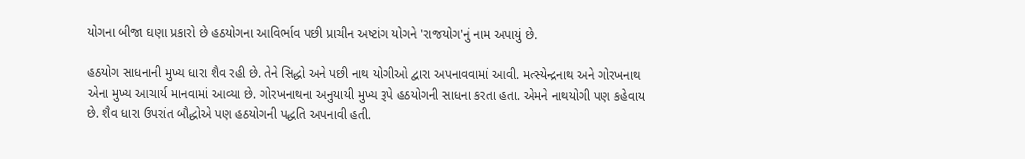યોગના બીજા ઘણા પ્રકારો છે હઠયોગના આવિર્ભાવ પછી પ્રાચીન અષ્ટાંગ યોગને 'રાજયોગ'નું નામ અપાયું છે.

હઠયોગ સાધનાની મુખ્ય ધારા શૈવ રહી છે. તેને સિદ્ધો અને પછી નાથ યોગીઓ દ્વારા અપનાવવામાં આવી. મત્સ્યેન્દ્રનાથ અને ગોરખનાથ એના મુખ્ય આચાર્ય માનવામાં આવ્યા છે. ગોરખનાથના અનુયાયી મુખ્ય રૂપે હઠયોગની સાધના કરતા હતા. એમને નાથયોગી પણ કહેવાય છે. શૈવ ધારા ઉપરાંત બૌદ્ધોએ પણ હઠયોગની પદ્ધતિ અપનાવી હતી.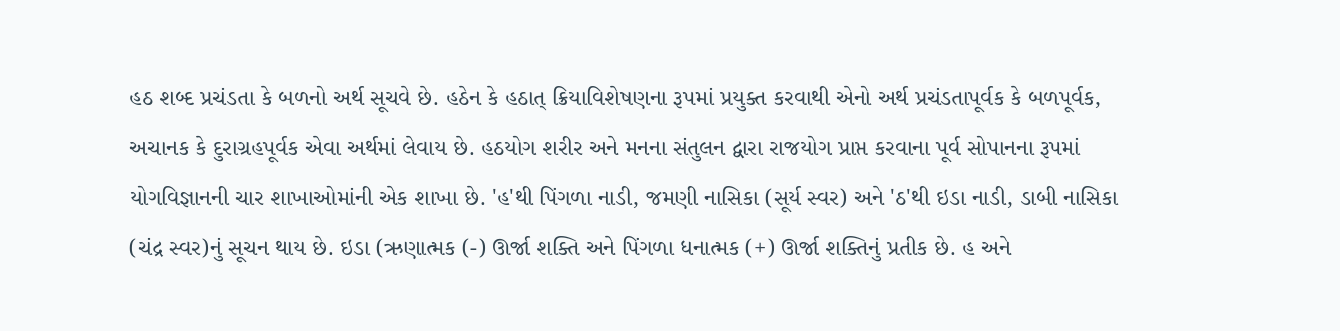હઠ શબ્દ પ્રચંડતા કે બળનો અર્થ સૂચવે છે. હઠેન કે હઠાત્ ક્રિયાવિશેષણના રૂપમાં પ્રયુક્ત કરવાથી એનો અર્થ પ્રચંડતાપૂર્વક કે બળપૂર્વક, અચાનક કે દુરાગ્રહપૂર્વક એવા અર્થમાં લેવાય છે. હઠયોગ શરીર અને મનના સંતુલન દ્વારા રાજયોગ પ્રાપ્ત કરવાના પૂર્વ સોપાનના રૂપમાં યોગવિજ્ઞાનની ચાર શાખાઓમાંની એક શાખા છે. 'હ'થી પિંગળા નાડી, જમણી નાસિકા (સૂર્ય સ્વર) અને 'ઠ'થી ઇડા નાડી, ડાબી નાસિકા (ચંદ્ર સ્વર)નું સૂચન થાય છે. ઇડા (ઋણાત્મક (-) ઊર્જા શક્તિ અને પિંગળા ધનાત્મક (+) ઊર્જા શક્તિનું પ્રતીક છે. હ અને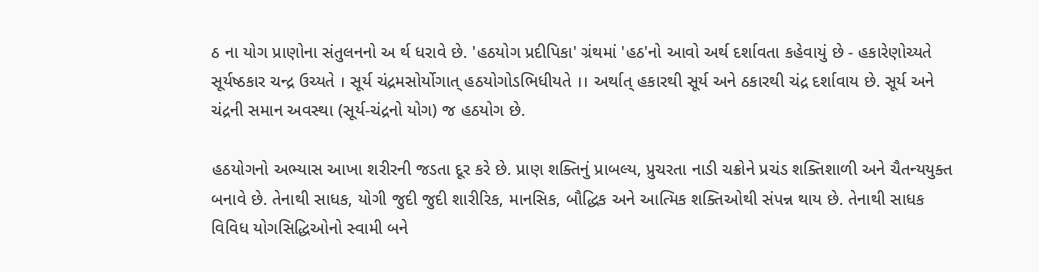ઠ ના યોગ પ્રાણોના સંતુલનનો અ ર્થ ધરાવે છે. 'હઠયોગ પ્રદીપિકા' ગ્રંથમાં 'હઠ'નો આવો અર્થ દર્શાવતા કહેવાયું છે - હકારેણોચ્યતે સૂર્યષ્ઠકાર ચન્દ્ર ઉચ્યતે । સૂર્ય ચંદ્રમસોર્યોગાત્ હઠયોગોડભિધીયતે ।। અર્થાત્ હકારથી સૂર્ય અને ઠકારથી ચંદ્ર દર્શાવાય છે. સૂર્ય અને ચંદ્રની સમાન અવસ્થા (સૂર્ય-ચંદ્રનો યોગ) જ હઠયોગ છે.

હઠયોગનો અભ્યાસ આખા શરીરની જડતા દૂર કરે છે. પ્રાણ શક્તિનું પ્રાબલ્ય, પ્રુચરતા નાડી ચક્રોને પ્રચંડ શક્તિશાળી અને ચૈતન્યયુક્ત બનાવે છે. તેનાથી સાધક, યોગી જુદી જુદી શારીરિક, માનસિક, બૌદ્ધિક અને આત્મિક શક્તિઓથી સંપન્ન થાય છે. તેનાથી સાધક વિવિધ યોગસિદ્ધિઓનો સ્વામી બને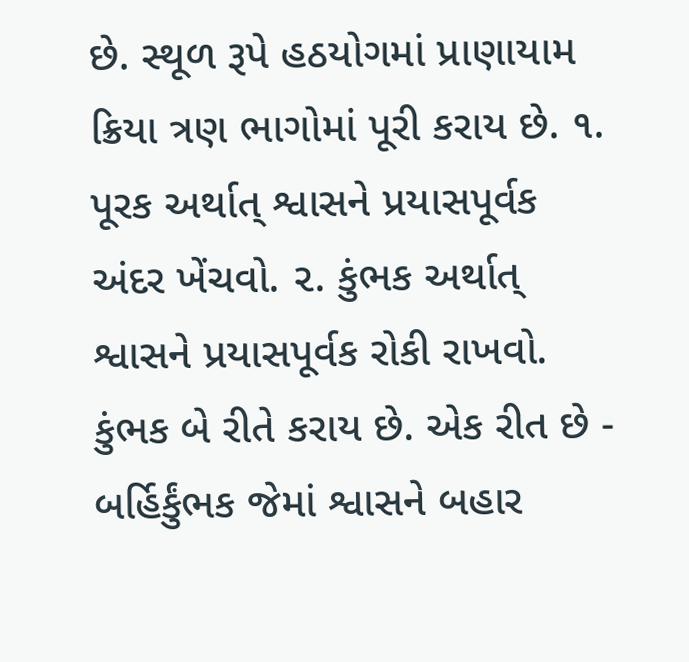છે. સ્થૂળ રૂપે હઠયોગમાં પ્રાણાયામ ક્રિયા ત્રણ ભાગોમાં પૂરી કરાય છે. ૧. પૂરક અર્થાત્ શ્વાસને પ્રયાસપૂર્વક અંદર ખેંચવો. ૨. કુંભક અર્થાત્ શ્વાસને પ્રયાસપૂર્વક રોકી રાખવો. કુંભક બે રીતે કરાય છે. એક રીત છે - બર્હિર્કુંભક જેમાં શ્વાસને બહાર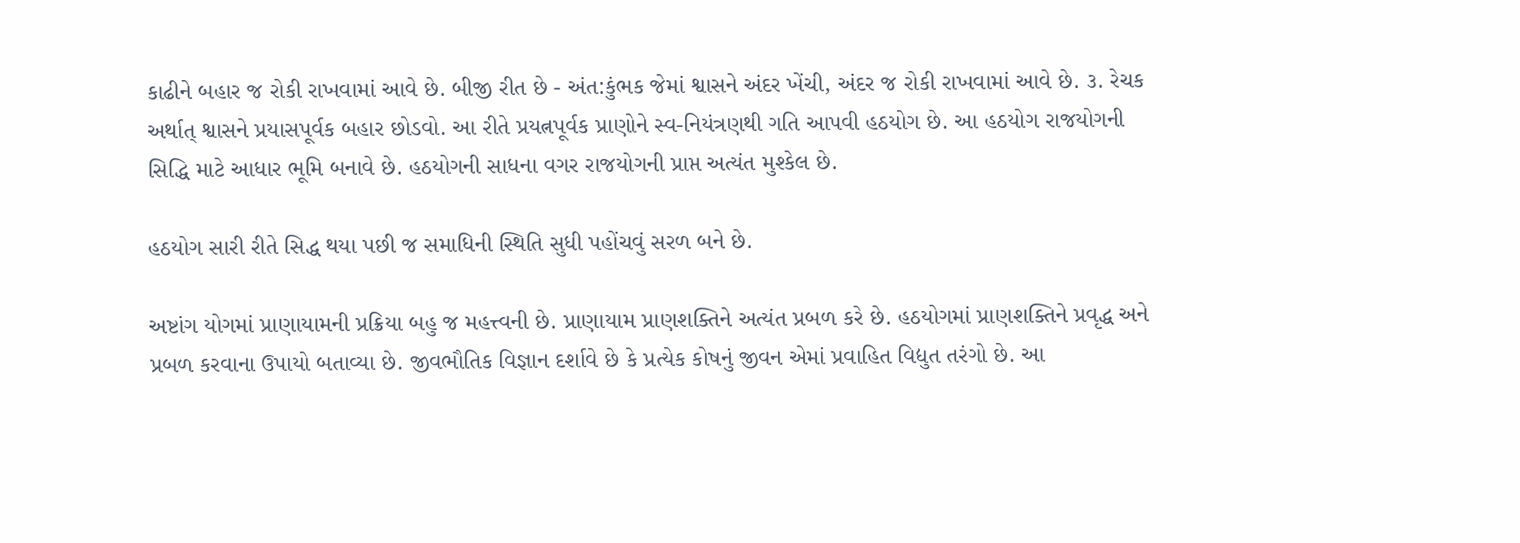કાઢીને બહાર જ રોકી રાખવામાં આવે છે. બીજી રીત છે - અંત:કુંભક જેમાં શ્વાસને અંદર ખેંચી, અંદર જ રોકી રાખવામાં આવે છે. ૩. રેચક અર્થાત્ શ્વાસને પ્રયાસપૂર્વક બહાર છોડવો. આ રીતે પ્રયત્નપૂર્વક પ્રાણોને સ્વ-નિયંત્રણથી ગતિ આપવી હઠયોગ છે. આ હઠયોગ રાજયોગની સિદ્ધિ માટે આધાર ભૂમિ બનાવે છે. હઠયોગની સાધના વગર રાજયોગની પ્રાપ્ત અત્યંત મુશ્કેલ છે.

હઠયોગ સારી રીતે સિદ્ધ થયા પછી જ સમાધિની સ્થિતિ સુધી પહોંચવું સરળ બને છે.

અષ્ટાંગ યોગમાં પ્રાણાયામની પ્રક્રિયા બહુ જ મહત્ત્વની છે. પ્રાણાયામ પ્રાણશક્તિને અત્યંત પ્રબળ કરે છે. હઠયોગમાં પ્રાણશક્તિને પ્રવૃદ્ધ અને પ્રબળ કરવાના ઉપાયો બતાવ્યા છે. જીવભૌતિક વિજ્ઞાન દર્શાવે છે કે પ્રત્યેક કોષનું જીવન એમાં પ્રવાહિત વિદ્યુત તરંગો છે. આ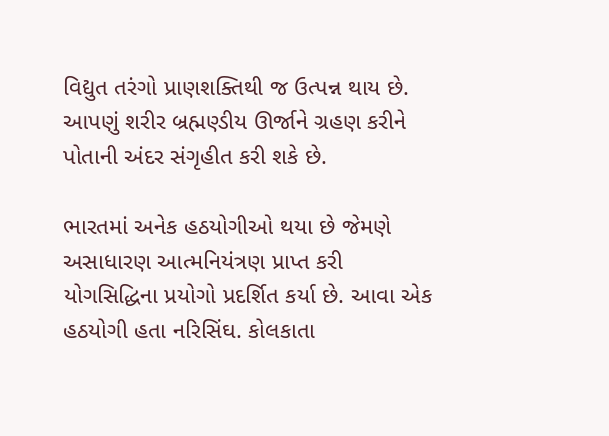વિદ્યુત તરંગો પ્રાણશક્તિથી જ ઉત્પન્ન થાય છે. આપણું શરીર બ્રહ્મણ્ડીય ઊર્જાને ગ્રહણ કરીને પોતાની અંદર સંગૃહીત કરી શકે છે.

ભારતમાં અનેક હઠયોગીઓ થયા છે જેમણે અસાધારણ આત્મનિયંત્રણ પ્રાપ્ત કરી યોગસિદ્ધિના પ્રયોગો પ્રદર્શિત કર્યા છે. આવા એક હઠયોગી હતા નરિસિંઘ. કોલકાતા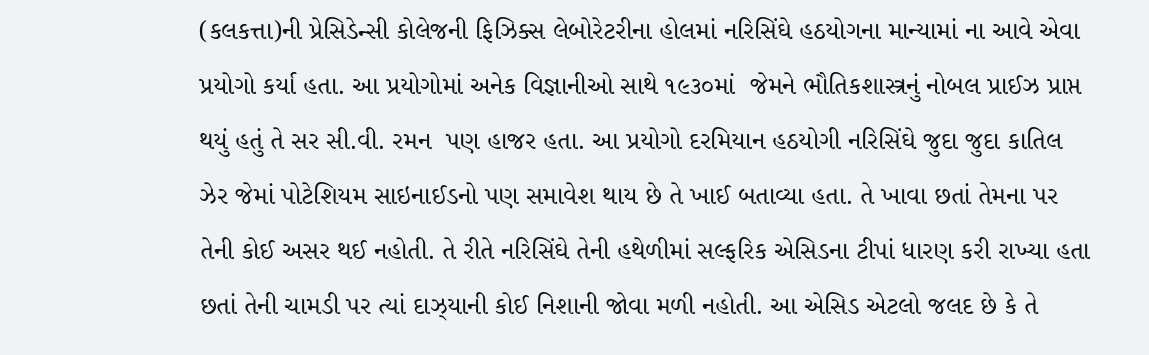(કલકત્તા)ની પ્રેસિડેન્સી કોલેજની ફિઝિક્સ લેબોરેટરીના હોલમાં નરિસિંઘે હઠયોગના માન્યામાં ના આવે એવા પ્રયોગો કર્યા હતા. આ પ્રયોગોમાં અનેક વિજ્ઞાનીઓ સાથે ૧૯૩૦માં  જેમને ભૌતિકશાસ્ત્રનું નોબલ પ્રાઈઝ પ્રાપ્ત થયું હતું તે સર સી.વી. રમન  પણ હાજર હતા. આ પ્રયોગો દરમિયાન હઠયોગી નરિસિંઘે જુદા જુદા કાતિલ ઝેર જેમાં પોટેશિયમ સાઇનાઈડનો પણ સમાવેશ થાય છે તે ખાઈ બતાવ્યા હતા. તે ખાવા છતાં તેમના પર તેની કોઈ અસર થઈ નહોતી. તે રીતે નરિસિંઘે તેની હથેળીમાં સલ્ફરિક એસિડના ટીપાં ધારણ કરી રાખ્યા હતા છતાં તેની ચામડી પર ત્યાં દાઝ્યાની કોઈ નિશાની જોવા મળી નહોતી. આ એસિડ એટલો જલદ છે કે તે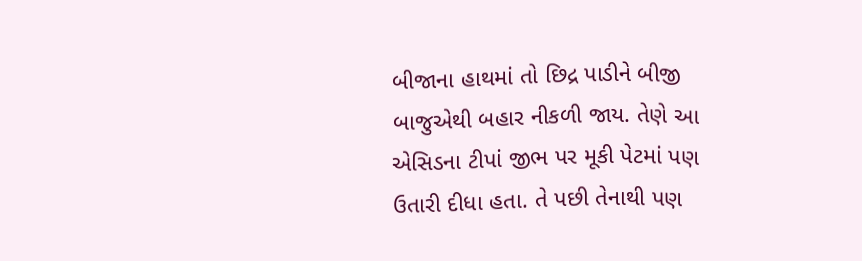બીજાના હાથમાં તો છિદ્ર પાડીને બીજી બાજુએથી બહાર નીકળી જાય. તેણે આ એસિડના ટીપાં જીભ પર મૂકી પેટમાં પણ ઉતારી દીધા હતા. તે પછી તેનાથી પણ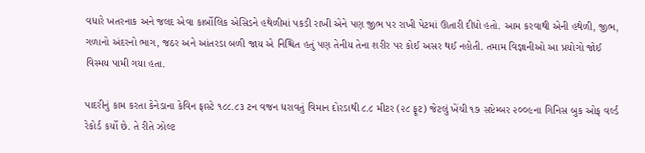વધારે ખતરનાક અને જલદ એવા કાર્બોલિક એસિડને હથેળીમાં પકડી રાખી એને પણ જીભ પર રાખી પેટમાં ઊતારી દીધો હતો. આમ કરવાથી એની હથેળી, જીભ, ગળાનો અંદરનો ભાગ, જઠર અને આંતરડા બળી જાય એ નિશ્ચિત હતું પણ તેનીય તેના શરીર પર કોઈ અસર થઈ નહોતી. તમામ વિજ્ઞાનીઓ આ પ્રયોગો જોઈ વિસ્મય પામી ગયા હતા.

પાદરીનું કામ કરતા કેનેડાના કેવિન ફાસ્ટે ૧૮૮.૮૩ ટન વજન ધરાવતું વિમાન દોરડાથી ૮.૮ મીટર (૨૮ ફૂટ) જેટલું ખેંચી ૧૭ સપ્ટેમ્બર ૨૦૦૯ના ગિનિસ બુક ઓફ વર્લ્ડ રેકોર્ડ કર્યો છે. તે રીતે ઝોલ્ટ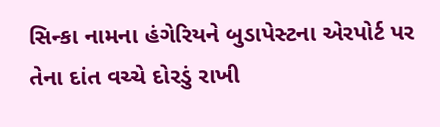સિન્કા નામના હંગેરિયને બુડાપેસ્ટના એરપોર્ટ પર તેના દાંત વચ્ચે દોરડું રાખી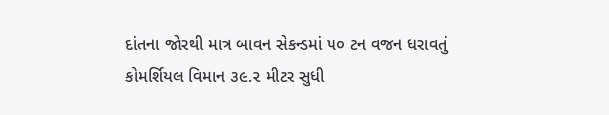દાંતના જોરથી માત્ર બાવન સેકન્ડમાં ૫૦ ટન વજન ધરાવતું કોમર્શિયલ વિમાન ૩૯.૨ મીટર સુધી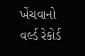ખેંચવાનો વર્લ્ડ રેકોર્ડ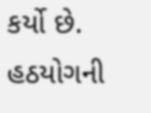કર્યો છે. હઠયોગની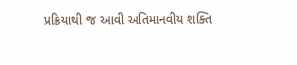પ્રક્રિયાથી જ આવી અતિમાનવીય શક્તિ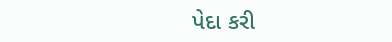પેદા કરી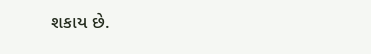શકાય છે.